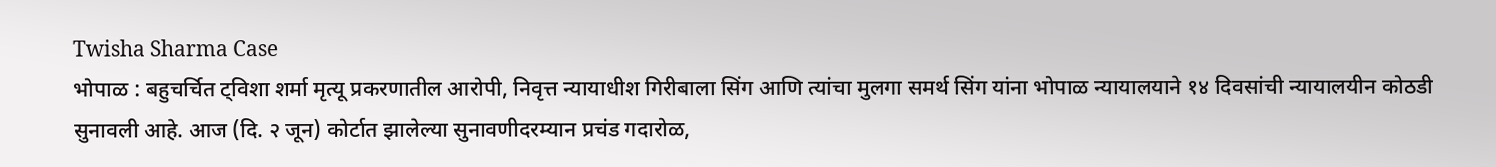Twisha Sharma Case
भोपाळ : बहुचर्चित ट्विशा शर्मा मृत्यू प्रकरणातील आरोपी, निवृत्त न्यायाधीश गिरीबाला सिंग आणि त्यांचा मुलगा समर्थ सिंग यांना भोपाळ न्यायालयाने १४ दिवसांची न्यायालयीन कोठडी सुनावली आहे. आज (दि. २ जून) कोर्टात झालेल्या सुनावणीदरम्यान प्रचंड गदारोळ,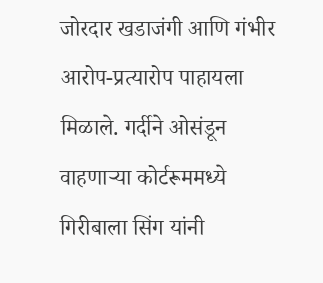जोरदार खडाजंगी आणि गंभीर आरोप-प्रत्यारोप पाहायला मिळाले. गर्दीने ओसंडून वाहणाऱ्या कोर्टरूममध्ये गिरीबाला सिंग यांनी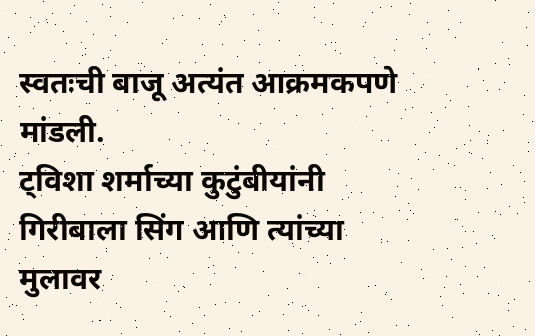स्वतःची बाजू अत्यंत आक्रमकपणे मांडली.
ट्विशा शर्माच्या कुटुंबीयांनी गिरीबाला सिंग आणि त्यांच्या मुलावर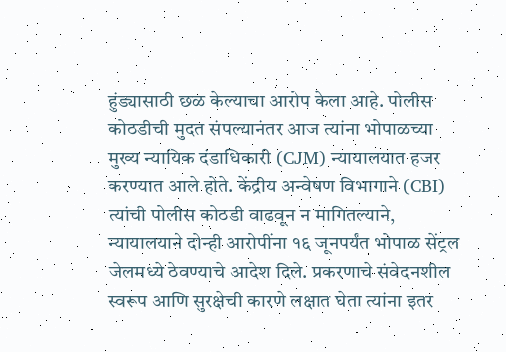हुंड्यासाठी छळ केल्याचा आरोप केला आहे. पोलीस कोठडीची मुदत संपल्यानंतर आज त्यांना भोपाळच्या मुख्य न्यायिक दंडाधिकारी (CJM) न्यायालयात हजर करण्यात आले होते. केंद्रीय अन्वेषण विभागाने (CBI) त्यांची पोलीस कोठडी वाढवून न मागितल्याने, न्यायालयाने दोन्ही आरोपींना १६ जूनपर्यंत भोपाळ सेंट्रल जेलमध्ये ठेवण्याचे आदेश दिले. प्रकरणाचे संवेदनशील स्वरूप आणि सुरक्षेची कारणे लक्षात घेता त्यांना इतर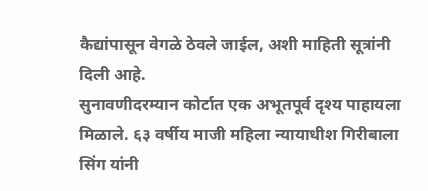कैद्यांपासून वेगळे ठेवले जाईल, अशी माहिती सूत्रांनी दिली आहे.
सुनावणीदरम्यान कोर्टात एक अभूतपूर्व दृश्य पाहायला मिळाले. ६३ वर्षीय माजी महिला न्यायाधीश गिरीबाला सिंग यांनी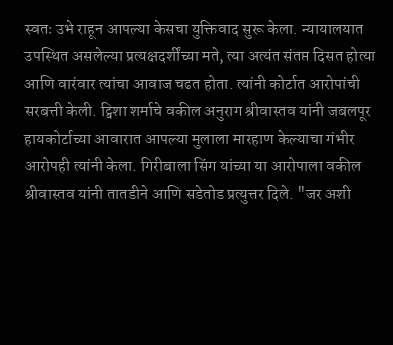स्वतः उभे राहून आपल्या केसचा युक्तिवाद सुरू केला. न्यायालयात उपस्थित असलेल्या प्रत्यक्षदर्शींच्या मते, त्या अत्यंत संतप्त दिसत होत्या आणि वारंवार त्यांचा आवाज चढत होता. त्यांनी कोर्टात आरोपांची सरबत्ती केली. ट्विशा शर्माचे वकील अनुराग श्रीवास्तव यांनी जबलपूर हायकोर्टाच्या आवारात आपल्या मुलाला मारहाण केल्याचा गंभीर आरोपही त्यांनी केला. गिरीबाला सिंग यांच्या या आरोपाला वकील श्रीवास्तव यांनी तातडीने आणि सडेतोड प्रत्युत्तर दिले. "जर अशी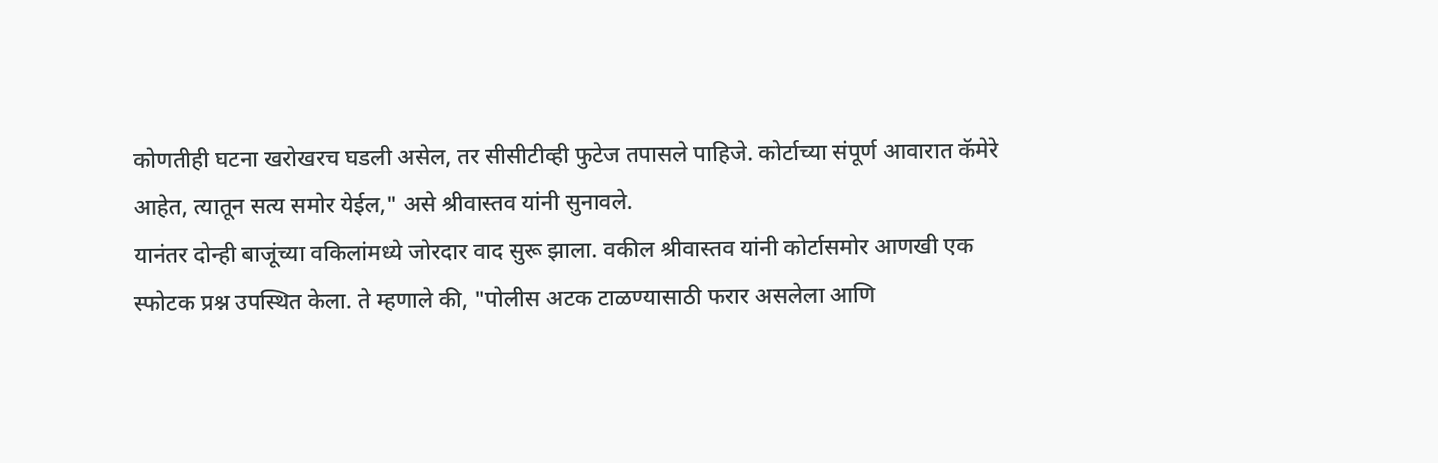कोणतीही घटना खरोखरच घडली असेल, तर सीसीटीव्ही फुटेज तपासले पाहिजे. कोर्टाच्या संपूर्ण आवारात कॅमेरे आहेत, त्यातून सत्य समोर येईल," असे श्रीवास्तव यांनी सुनावले.
यानंतर दोन्ही बाजूंच्या वकिलांमध्ये जोरदार वाद सुरू झाला. वकील श्रीवास्तव यांनी कोर्टासमोर आणखी एक स्फोटक प्रश्न उपस्थित केला. ते म्हणाले की, "पोलीस अटक टाळण्यासाठी फरार असलेला आणि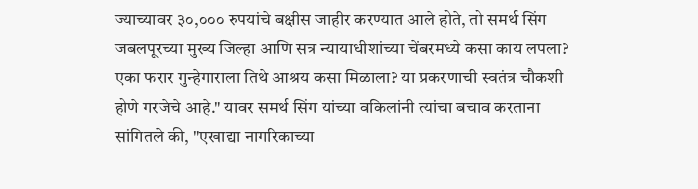ज्याच्यावर ३०,००० रुपयांचे बक्षीस जाहीर करण्यात आले होते, तो समर्थ सिंग जबलपूरच्या मुख्य जिल्हा आणि सत्र न्यायाधीशांच्या चेंबरमध्ये कसा काय लपला? एका फरार गुन्हेगाराला तिथे आश्रय कसा मिळाला? या प्रकरणाची स्वतंत्र चौकशी होणे गरजेचे आहे." यावर समर्थ सिंग यांच्या वकिलांनी त्यांचा बचाव करताना सांगितले की, "एखाद्या नागरिकाच्या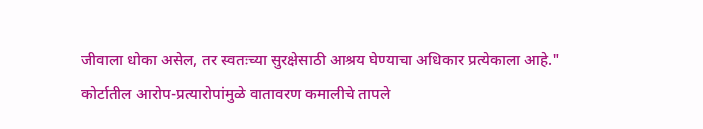जीवाला धोका असेल, तर स्वतःच्या सुरक्षेसाठी आश्रय घेण्याचा अधिकार प्रत्येकाला आहे."
कोर्टातील आरोप-प्रत्यारोपांमुळे वातावरण कमालीचे तापले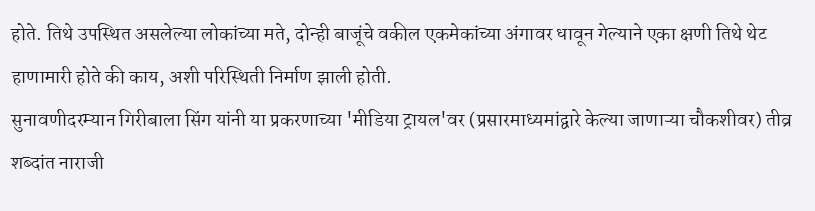होते. तिथे उपस्थित असलेल्या लोकांच्या मते, दोन्ही बाजूंचे वकील एकमेकांच्या अंगावर धावून गेल्याने एका क्षणी तिथे थेट हाणामारी होते की काय, अशी परिस्थिती निर्माण झाली होती.
सुनावणीदरम्यान गिरीबाला सिंग यांनी या प्रकरणाच्या 'मीडिया ट्रायल'वर (प्रसारमाध्यमांद्वारे केल्या जाणाऱ्या चौकशीवर) तीव्र शब्दांत नाराजी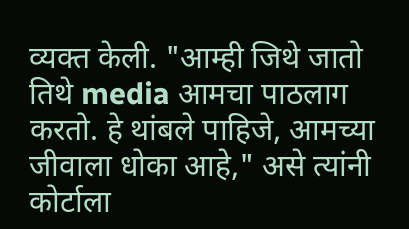व्यक्त केली. "आम्ही जिथे जातो तिथे media आमचा पाठलाग करतो. हे थांबले पाहिजे, आमच्या जीवाला धोका आहे," असे त्यांनी कोर्टाला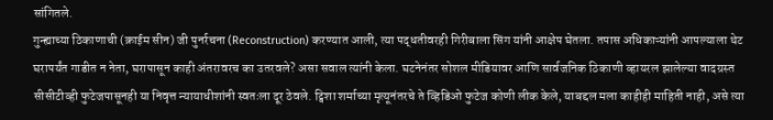सांगितले.
गुन्ह्याच्या ठिकाणाची (क्राईम सीन) जी पुनर्रचना (Reconstruction) करण्यात आली, त्या पद्धतीवरही गिरीबाला सिंग यांनी आक्षेप घेतला. तपास अधिकाऱ्यांनी आपल्याला थेट घरापर्यंत गाडीत न नेता, घरापासून काही अंतरावरच का उतरवले? असा सवाल त्यांनी केला. घटनेनंतर सोशल मीडियावर आणि सार्वजनिक ठिकाणी व्हायरल झालेल्या वादग्रस्त सीसीटीव्ही फुटेजपासूनही या निवृत्त न्यायाधीशांनी स्वतःला दूर ठेवले. ट्विशा शर्माच्या मृत्यूनंतरचे ते व्हिडिओ फुटेज कोणी लीक केले, याबद्दल मला काहीही माहिती नाही, असे त्या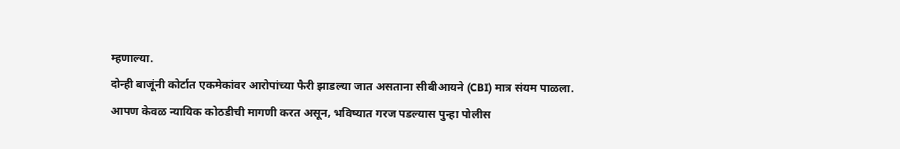म्हणाल्या.
दोन्ही बाजूंनी कोर्टात एकमेकांवर आरोपांच्या फैरी झाडल्या जात असताना सीबीआयने (CBI) मात्र संयम पाळला. आपण केवळ न्यायिक कोठडीची मागणी करत असून, भविष्यात गरज पडल्यास पुन्हा पोलीस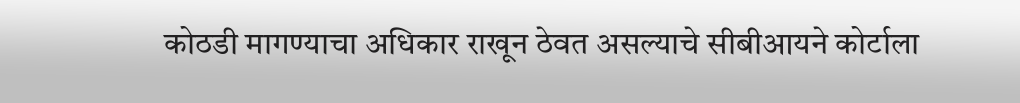कोठडी मागण्याचा अधिकार राखून ठेवत असल्याचे सीबीआयने कोर्टाला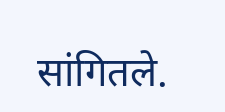सांगितले.